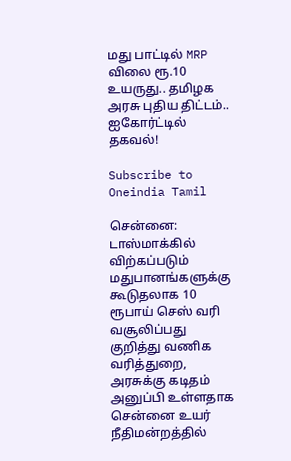மது பாட்டில் MRP விலை ரூ.10 உயருது.. தமிழக அரசு புதிய திட்டம்.. ஐகோர்ட்டில் தகவல்!

Subscribe to Oneindia Tamil

சென்னை: டாஸ்மாக்கில் விற்கப்படும் மதுபானங்களுக்கு கூடுதலாக 10 ரூபாய் செஸ் வரி வசூலிப்பது குறித்து வணிக வரித்துறை, அரசுக்கு கடிதம் அனுப்பி உள்ளதாக சென்னை உயர் நீதிமன்றத்தில்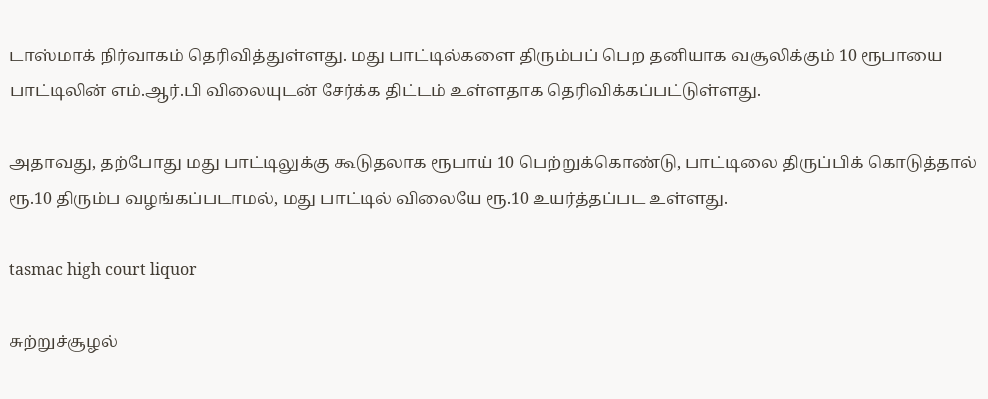டாஸ்மாக் நிர்வாகம் தெரிவித்துள்ளது. மது பாட்டில்களை திரும்பப் பெற தனியாக வசூலிக்கும் 10 ரூபாயை பாட்டிலின் எம்.ஆர்.பி விலையுடன் சேர்க்க திட்டம் உள்ளதாக தெரிவிக்கப்பட்டுள்ளது.

அதாவது, தற்போது மது பாட்டிலுக்கு கூடுதலாக ரூபாய் 10 பெற்றுக்கொண்டு, பாட்டிலை திருப்பிக் கொடுத்தால் ரூ.10 திரும்ப வழங்கப்படாமல், மது பாட்டில் விலையே ரூ.10 உயர்த்தப்பட உள்ளது.

tasmac high court liquor

சுற்றுச்சூழல்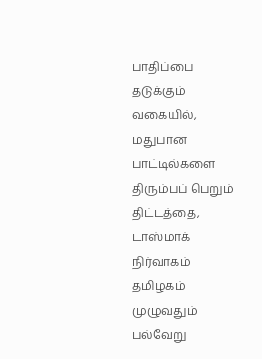பாதிப்பை தடுக்கும் வகையில், மதுபான பாட்டில்களை திரும்பப் பெறும் திட்டத்தை, டாஸ்மாக் நிர்வாகம் தமிழகம் முழுவதும் பல்வேறு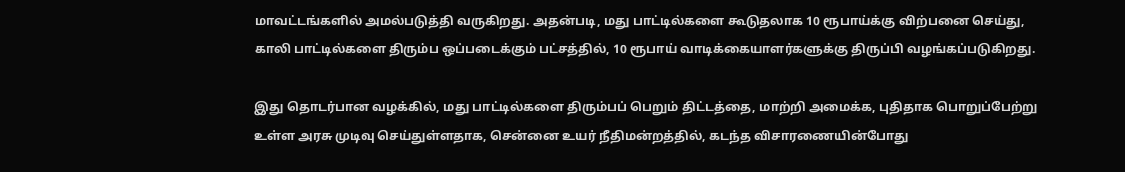மாவட்டங்களில் அமல்படுத்தி வருகிறது. அதன்படி, மது பாட்டில்களை கூடுதலாக 10 ரூபாய்க்கு விற்பனை செய்து, காலி பாட்டில்களை திரும்ப ஒப்படைக்கும் பட்சத்தில், 10 ரூபாய் வாடிக்கையாளர்களுக்கு திருப்பி வழங்கப்படுகிறது.

இது தொடர்பான வழக்கில், மது பாட்டில்களை திரும்பப் பெறும் திட்டத்தை, மாற்றி அமைக்க, புதிதாக பொறுப்பேற்று உள்ள அரசு முடிவு செய்துள்ளதாக, சென்னை உயர் நீதிமன்றத்தில், கடந்த விசாரணையின்போது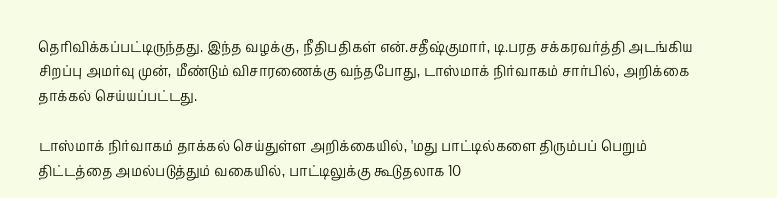தெரிவிக்கப்பட்டிருந்தது. இந்த வழக்கு, நீதிபதிகள் என்.சதீஷ்குமார், டி.பரத சக்கரவர்த்தி அடங்கிய சிறப்பு அமர்வு முன், மீண்டும் விசாரணைக்கு வந்தபோது, டாஸ்மாக் நிர்வாகம் சார்பில், அறிக்கை தாக்கல் செய்யப்பட்டது.

டாஸ்மாக் நிர்வாகம் தாக்கல் செய்துள்ள அறிக்கையில், 'மது பாட்டில்களை திரும்பப் பெறும் திட்டத்தை அமல்படுத்தும் வகையில், பாட்டிலுக்கு கூடுதலாக 10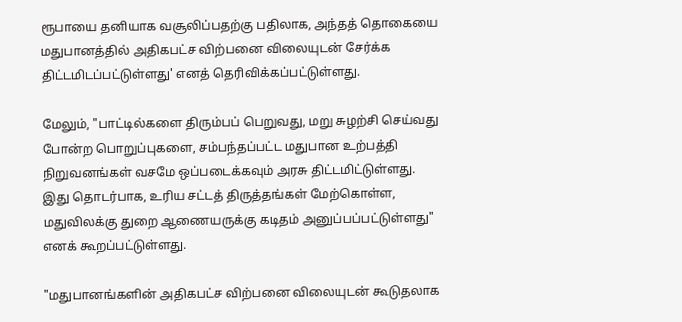ரூபாயை தனியாக வசூலிப்பதற்கு பதிலாக, அந்தத் தொகையை மதுபானத்தில் அதிகபட்ச விற்பனை விலையுடன் சேர்க்க திட்டமிடப்பட்டுள்ளது' எனத் தெரிவிக்கப்பட்டுள்ளது.

மேலும், "பாட்டில்களை திரும்பப் பெறுவது, மறு சுழற்சி செய்வது போன்ற பொறுப்புகளை, சம்பந்தப்பட்ட மதுபான உற்பத்தி நிறுவனங்கள் வசமே ஒப்படைக்கவும் அரசு திட்டமிட்டுள்ளது. இது தொடர்பாக, உரிய சட்டத் திருத்தங்கள் மேற்கொள்ள, மதுவிலக்கு துறை ஆணையருக்கு கடிதம் அனுப்பப்பட்டுள்ளது" எனக் கூறப்பட்டுள்ளது.

"மதுபானங்களின் அதிகபட்ச விற்பனை விலையுடன் கூடுதலாக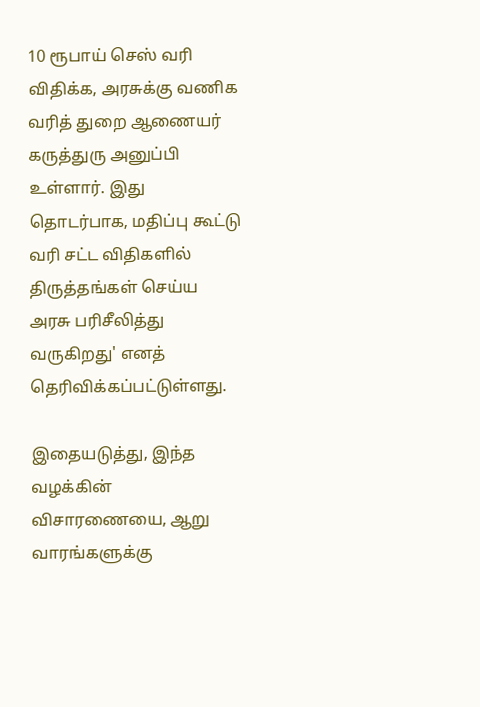10 ரூபாய் செஸ் வரி விதிக்க, அரசுக்கு வணிக வரித் துறை ஆணையர் கருத்துரு அனுப்பி உள்ளார். இது தொடர்பாக, மதிப்பு கூட்டு வரி சட்ட விதிகளில் திருத்தங்கள் செய்ய அரசு பரிசீலித்து வருகிறது' எனத் தெரிவிக்கப்பட்டுள்ளது.

இதையடுத்து, இந்த வழக்கின் விசாரணையை, ஆறு வாரங்களுக்கு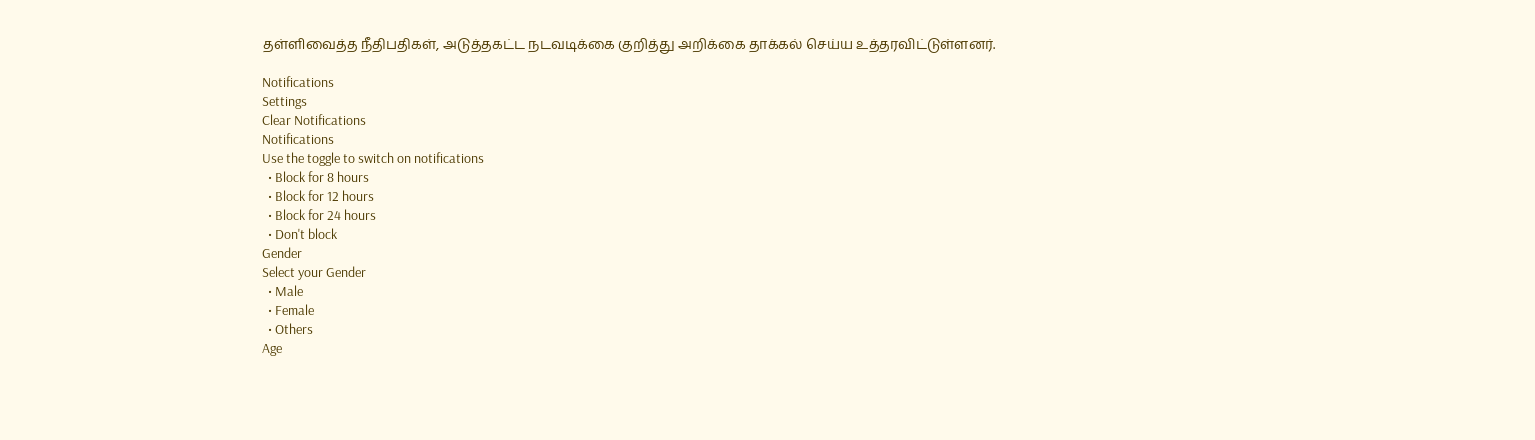தள்ளிவைத்த நீதிபதிகள், அடுத்தகட்ட நடவடிக்கை குறித்து அறிக்கை தாக்கல் செய்ய உத்தரவிட்டுள்ளனர்.

Notifications
Settings
Clear Notifications
Notifications
Use the toggle to switch on notifications
  • Block for 8 hours
  • Block for 12 hours
  • Block for 24 hours
  • Don't block
Gender
Select your Gender
  • Male
  • Female
  • Others
Age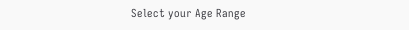Select your Age Range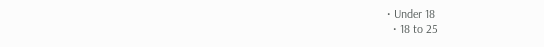• Under 18
  • 18 to 25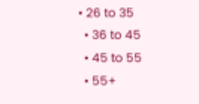• 26 to 35
  • 36 to 45
  • 45 to 55
  • 55+